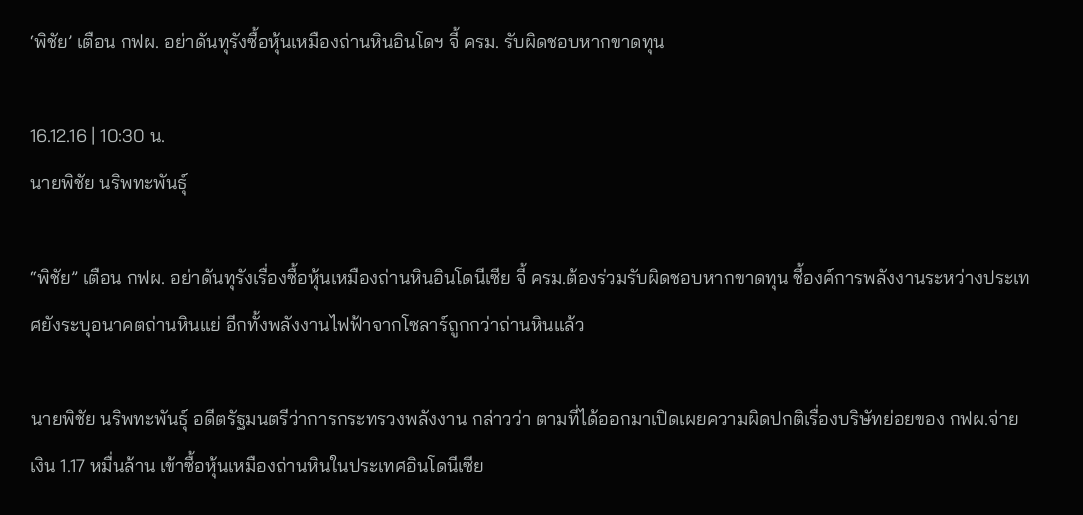‘พิชัย’ เตือน กฟผ. อย่าดันทุรังซื้อหุ้นเหมืองถ่านหินอินโดฯ จี้ ครม. รับผิดชอบหากขาดทุน

16.12.16 | 10:30 น.
นายพิชัย นริพทะพันธุ์

“พิชัย” เตือน กฟผ. อย่าดันทุรังเรื่องซื้อหุ้นเหมืองถ่านหินอินโดนีเซีย จี้ ครม.ต้องร่วมรับผิดชอบหากขาดทุน ชี้องค์การพลังงานระหว่างประเทศยังระบุอนาคตถ่านหินแย่ อีกทั้งพลังงานไฟฟ้าจากโซลาร์ถูกกว่าถ่านหินแล้ว

นายพิชัย นริพทะพันธุ์ อดีตรัฐมนตรีว่าการกระทรวงพลังงาน กล่าวว่า ตามที่ได้ออกมาเปิดเผยความผิดปกติเรื่องบริษัทย่อยของ กฟผ.จ่ายเงิน 1.17 หมื่นล้าน เข้าซื้อหุ้นเหมืองถ่านหินในประเทศอินโดนีเซีย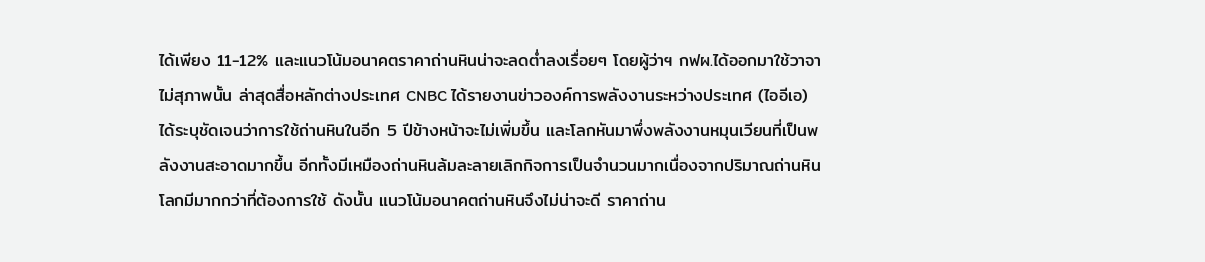ได้เพียง 11-12% และแนวโน้มอนาคตราคาถ่านหินน่าจะลดต่ำลงเรื่อยๆ โดยผู้ว่าฯ กฟผ.ได้ออกมาใช้วาจาไม่สุภาพนั้น ล่าสุดสื่อหลักต่างประเทศ CNBC ได้รายงานข่าวองค์การพลังงานระหว่างประเทศ (ไออีเอ) ได้ระบุชัดเจนว่าการใช้ถ่านหินในอีก 5 ปีข้างหน้าจะไม่เพิ่มขึ้น และโลกหันมาพึ่งพลังงานหมุนเวียนที่เป็นพลังงานสะอาดมากขึ้น อีกทั้งมีเหมืองถ่านหินล้มละลายเลิกกิจการเป็นจำนวนมากเนื่องจากปริมาณถ่านหินโลกมีมากกว่าที่ต้องการใช้ ดังนั้น แนวโน้มอนาคตถ่านหินจึงไม่น่าจะดี ราคาถ่าน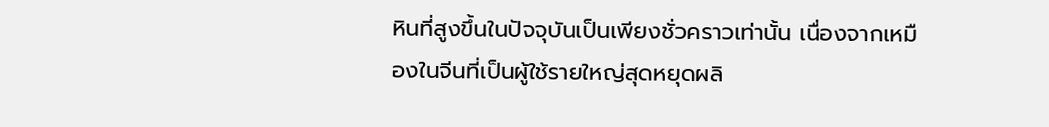หินที่สูงขึ้นในปัจจุบันเป็นเพียงชั่วคราวเท่านั้น เนื่องจากเหมืองในจีนที่เป็นผู้ใช้รายใหญ่สุดหยุดผลิ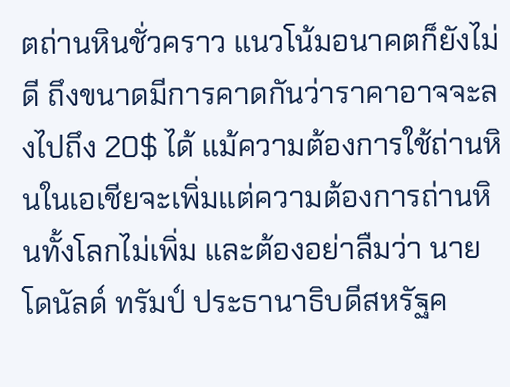ตถ่านหินชั่วคราว แนวโน้มอนาคตก็ยังไม่ดี ถึงขนาดมีการคาดกันว่าราคาอาจจะลงไปถึง 20$ ได้ แม้ความต้องการใช้ถ่านหินในเอเชียจะเพิ่มแต่ความต้องการถ่านหินทั้งโลกไม่เพิ่ม และต้องอย่าลืมว่า นายโดนัลด์ ทรัมป์ ประธานาธิบดีสหรัฐค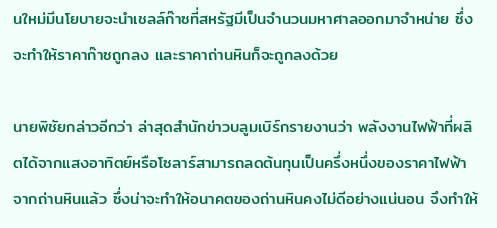นใหม่มีนโยบายจะนำเชลล์ก๊าซที่สหรัฐมีเป็นจำนวนมหาศาลออกมาจำหน่าย ซึ่งจะทำให้ราคาก๊าซถูกลง และราคาถ่านหินก็จะถูกลงด้วย

นายพิชัยกล่าวอีกว่า ล่าสุดสำนักข่าวบลูมเบิร์กรายงานว่า พลังงานไฟฟ้าที่ผลิตได้จากแสงอาทิตย์หรือโซลาร์สามารถลดต้นทุนเป็นครึ่งหนึ่งของราคาไฟฟ้าจากถ่านหินแล้ว ซึ่งน่าจะทำให้อนาคตของถ่านหินคงไม่ดีอย่างแน่นอน จึงทำให้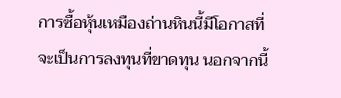การซื้อหุ้นเหมืองถ่านหินนี้มีโอกาสที่จะเป็นการลงทุนที่ขาดทุน นอกจากนี้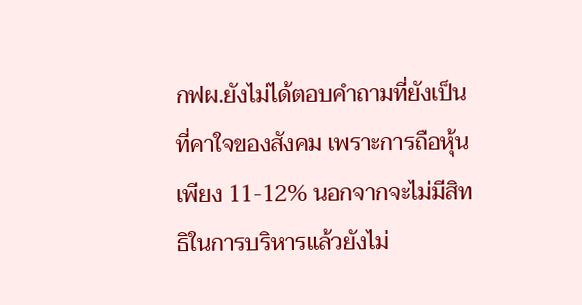กฟผ.ยังไม่ได้ตอบคำถามที่ยังเป็นที่คาใจของสังคม เพราะการถือหุ้นเพียง 11-12% นอกจากจะไม่มีสิทธิในการบริหารแล้วยังไม่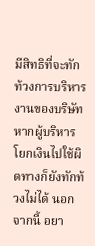มีสิทธิที่จะทักท้วงการบริหารงานของบริษัท หากผู้บริหารโยกเงินไปใช้ผิดทางก็ยังทักท้วงไม่ได้ นอกจากนี้ อยา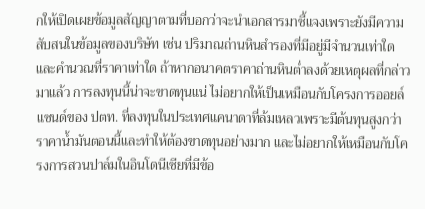กให้เปิดเผยข้อมูลสัญญาตามที่บอกว่าจะนำเอกสารมาชี้แจงเพราะยังมีความสับสนในข้อมูลของบริษัท เช่น ปริมาณถ่านหินสำรองที่มีอยู่มีจำนวนเท่าใด และคำนวณที่ราคาเท่าใด ถ้าหากอนาคตราคาถ่านหินต่ำลงด้วยเหตุผลที่กล่าวมาแล้ว การลงทุนนี้น่าจะขาดทุนแน่ ไม่อยากให้เป็นเหมือนกับโครงการออยล์แซนด์ของ ปตท. ที่ลงทุนในประเทศแคนาดาที่ล้มเหลวเพราะมีต้นทุนสูงกว่าราคาน้ำมันตอนนี้และทำให้ต้องขาดทุนอย่างมาก และไม่อยากให้เหมือนกับโครงการสวนปาล์มในอินโดนีเซียที่มีข้อ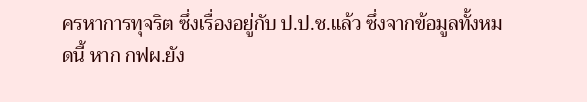ครหาการทุจริต ซึ่งเรื่องอยู่กับ ป.ป.ช.แล้ว ซึ่งจากข้อมูลทั้งหมดนี้ หาก กฟผ.ยัง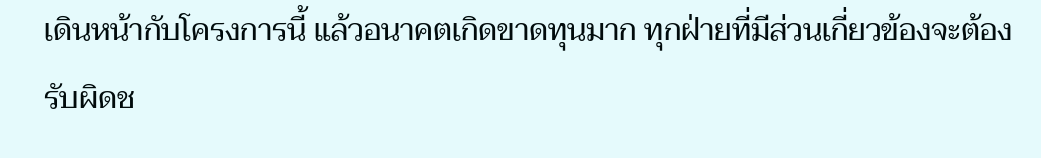เดินหน้ากับโครงการนี้ แล้วอนาคตเกิดขาดทุนมาก ทุกฝ่ายที่มีส่วนเกี่ยวข้องจะต้องรับผิดช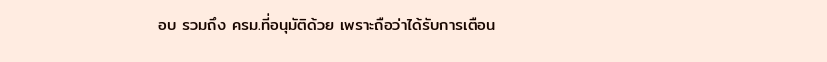อบ รวมถึง ครม.ที่อนุมัติด้วย เพราะถือว่าได้รับการเตือน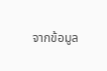จากข้อมูล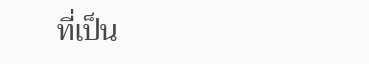ที่เป็น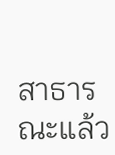สาธารณะแล้ว